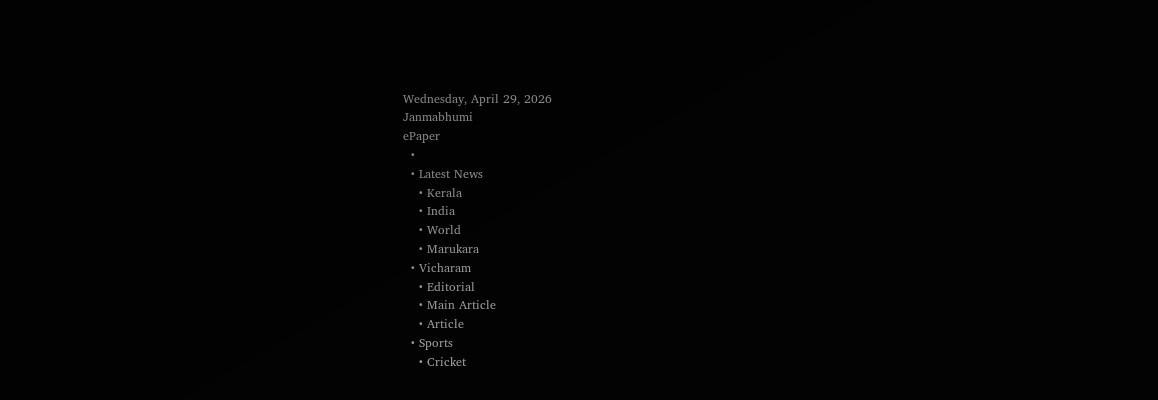Wednesday, April 29, 2026
Janmabhumi
ePaper
  •
  • Latest News
    • Kerala
    • India
    • World
    • Marukara
  • Vicharam
    • Editorial
    • Main Article
    • Article
  • Sports
    • Cricket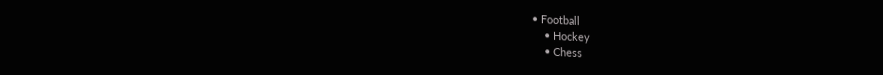• Football
    • Hockey
    • Chess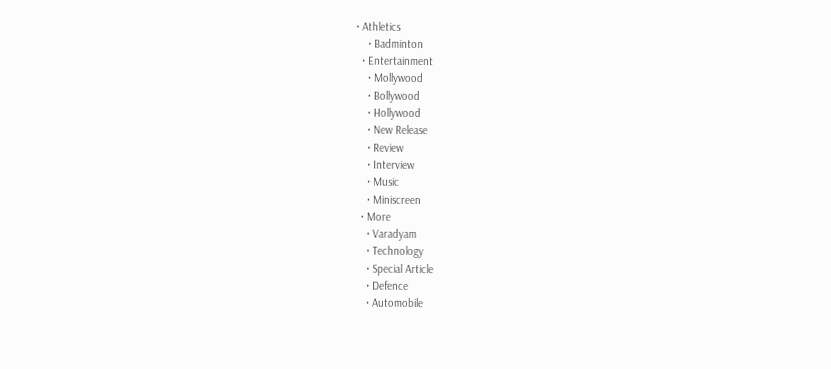• Athletics
    • Badminton
  • Entertainment
    • Mollywood
    • Bollywood
    • Hollywood
    • New Release
    • Review
    • Interview
    • Music
    • Miniscreen
  • More
    • Varadyam
    • Technology
    • Special Article
    • Defence
    • Automobile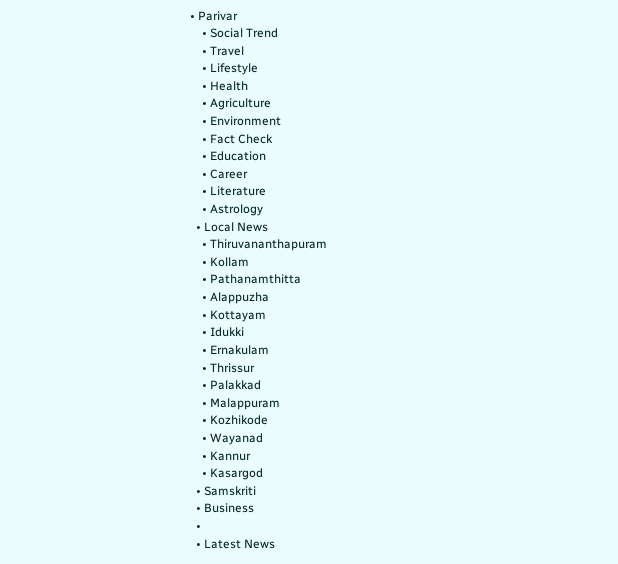• Parivar
    • Social Trend
    • Travel
    • Lifestyle
    • Health
    • Agriculture
    • Environment
    • Fact Check
    • Education
    • Career
    • Literature
    • Astrology
  • Local News
    • Thiruvananthapuram
    • Kollam
    • Pathanamthitta
    • Alappuzha
    • Kottayam
    • Idukki
    • Ernakulam
    • Thrissur
    • Palakkad
    • Malappuram
    • Kozhikode
    • Wayanad
    • Kannur
    • Kasargod
  • Samskriti
  • Business
  •
  • Latest News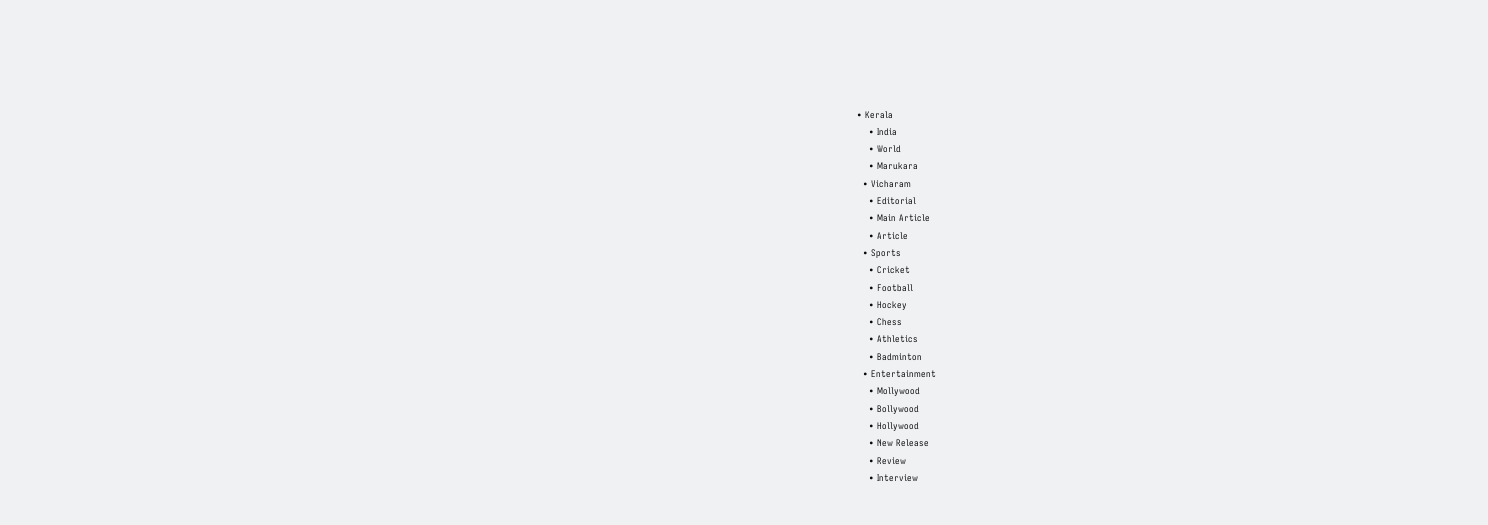• Kerala
    • India
    • World
    • Marukara
  • Vicharam
    • Editorial
    • Main Article
    • Article
  • Sports
    • Cricket
    • Football
    • Hockey
    • Chess
    • Athletics
    • Badminton
  • Entertainment
    • Mollywood
    • Bollywood
    • Hollywood
    • New Release
    • Review
    • Interview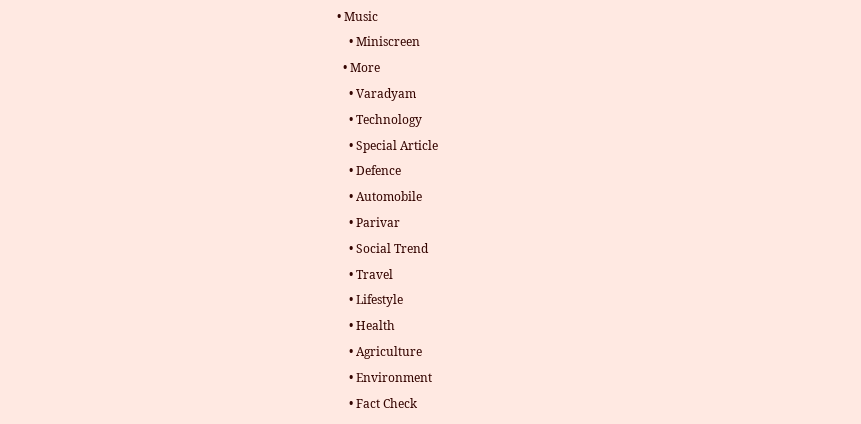• Music
    • Miniscreen
  • More
    • Varadyam
    • Technology
    • Special Article
    • Defence
    • Automobile
    • Parivar
    • Social Trend
    • Travel
    • Lifestyle
    • Health
    • Agriculture
    • Environment
    • Fact Check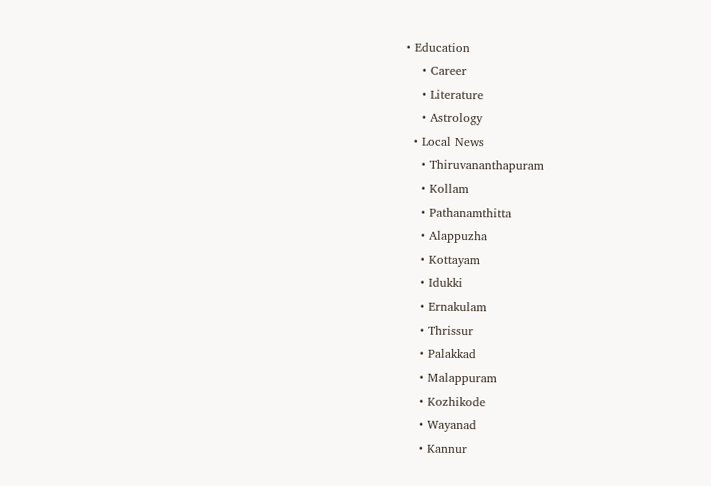• Education
    • Career
    • Literature
    • Astrology
  • Local News
    • Thiruvananthapuram
    • Kollam
    • Pathanamthitta
    • Alappuzha
    • Kottayam
    • Idukki
    • Ernakulam
    • Thrissur
    • Palakkad
    • Malappuram
    • Kozhikode
    • Wayanad
    • Kannur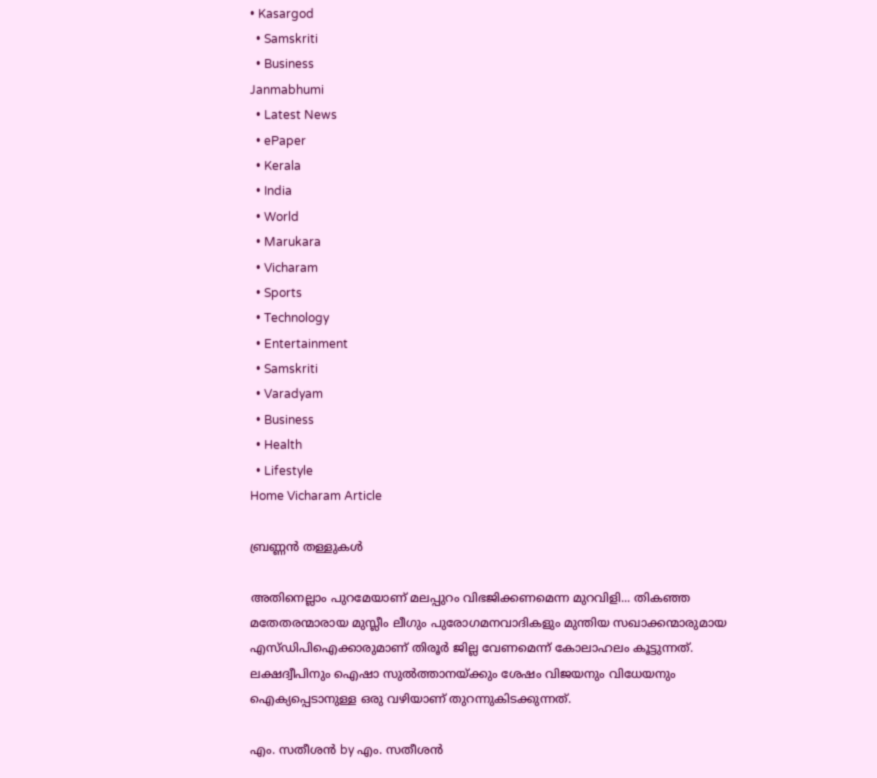• Kasargod
  • Samskriti
  • Business
Janmabhumi
  • Latest News
  • ePaper
  • Kerala
  • India
  • World
  • Marukara
  • Vicharam
  • Sports
  • Technology
  • Entertainment
  • Samskriti
  • Varadyam
  • Business
  • Health
  • Lifestyle
Home Vicharam Article

ബ്രണ്ണന്‍ തള്ളുകള്‍

അതിനെല്ലാം പുറമേയാണ് മലപ്പുറം വിഭജിക്കണമെന്ന മുറവിളി... തികഞ്ഞ മതേതരന്മാരായ മുസ്ലീം ലീഗും പുരോഗമനവാദികളും മുന്തിയ സഖാക്കന്മാരുമായ എസ്ഡിപിഐക്കാരുമാണ് തിരൂര്‍ ജില്ല വേണമെന്ന് കോലാഹലം കൂട്ടുന്നത്. ലക്ഷദ്വീപിനും ഐഷാ സുല്‍ത്താനയ്‌ക്കും ശേഷം വിജയനും വിധേയനും ഐക്യപ്പെടാനുള്ള ഒരു വഴിയാണ് തുറന്നുകിടക്കുന്നത്.

എം. സതീശന്‍ by എം. സതീശന്‍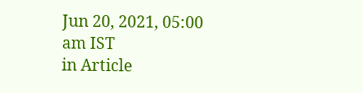Jun 20, 2021, 05:00 am IST
in Article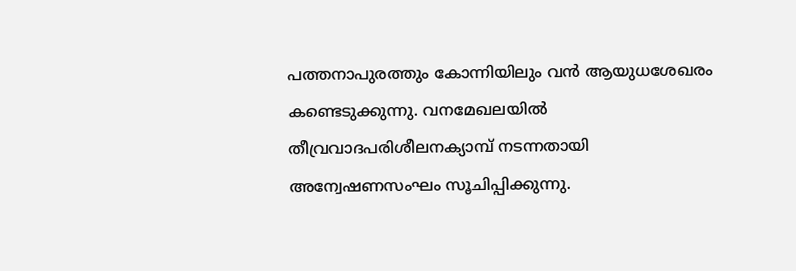പത്തനാപുരത്തും കോന്നിയിലും വന്‍ ആയുധശേഖരം കണ്ടെടുക്കുന്നു. വനമേഖലയില്‍ തീവ്രവാദപരിശീലനക്യാമ്പ് നടന്നതായി അന്വേഷണസംഘം സൂചിപ്പിക്കുന്നു.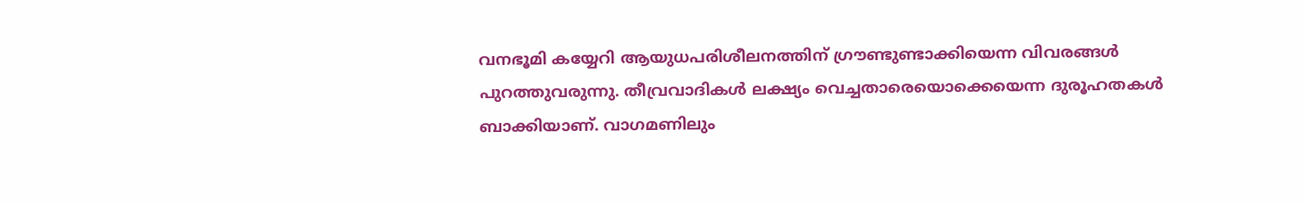വനഭൂമി കയ്യേറി ആയുധപരിശീലനത്തിന് ഗ്രൗണ്ടുണ്ടാക്കിയെന്ന വിവരങ്ങള്‍ പുറത്തുവരുന്നു. തീവ്രവാദികള്‍ ലക്ഷ്യം വെച്ചതാരെയൊക്കെയെന്ന ദുരൂഹതകള്‍ ബാക്കിയാണ്. വാഗമണിലും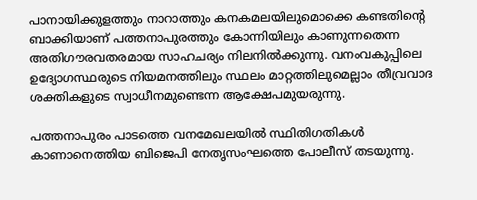പാനായിക്കുളത്തും നാറാത്തും കനകമലയിലുമൊക്കെ കണ്ടതിന്റെ ബാക്കിയാണ് പത്തനാപുരത്തും കോന്നിയിലും കാണുന്നതെന്ന അതിഗൗരവതരമായ സാഹചര്യം നിലനില്‍ക്കുന്നു. വനംവകുപ്പിലെ ഉദ്യോഗസ്ഥരുടെ നിയമനത്തിലും സ്ഥലം മാറ്റത്തിലുമെല്ലാം തീവ്രവാദ ശക്തികളുടെ സ്വാധീനമുണ്ടെന്ന ആക്ഷേപമുയരുന്നു.

പത്തനാപുരം പാടത്തെ വനമേഖലയില്‍ സ്ഥിതിഗതികള്‍ കാണാനെത്തിയ ബിജെപി നേതൃസംഘത്തെ പോലീസ് തടയുന്നു.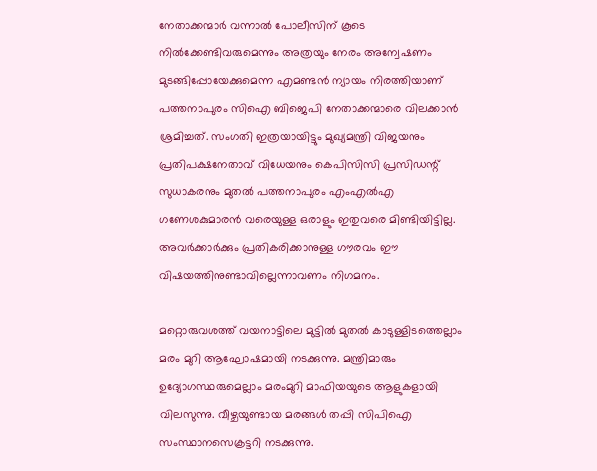നേതാക്കന്മാര്‍ വന്നാല്‍ പോലീസിന് കൂടെ നില്‍ക്കേണ്ടിവരുമെന്നും അത്രയും നേരം അന്വേഷണം മുടങ്ങിപ്പോയേക്കുമെന്ന എമണ്ടന്‍ ന്യായം നിരത്തിയാണ് പത്തനാപുരം സിഐ ബിജെപി നേതാക്കന്മാരെ വിലക്കാന്‍ ശ്രമിച്ചത്. സംഗതി ഇത്രയായിട്ടും മുഖ്യമന്ത്രി വിജയനും പ്രതിപക്ഷനേതാവ് വിധേയനും കെപിസിസി പ്രസിഡന്റ് സുധാകരനും മുതല്‍ പത്തനാപുരം എംഎല്‍എ ഗണേശകുമാരന്‍ വരെയുള്ള ഒരാളും ഇതുവരെ മിണ്ടിയിട്ടില്ല. അവര്‍ക്കാര്‍ക്കും പ്രതികരിക്കാനുള്ള ഗൗരവം ഈ വിഷയത്തിനുണ്ടാവില്ലെന്നാവണം നിഗമനം.

മറ്റൊരുവശത്ത് വയനാട്ടിലെ മുട്ടില്‍ മുതല്‍ കാടുള്ളിടത്തെല്ലാം മരം മുറി ആഘോഷമായി നടക്കുന്നു. മന്ത്രിമാരും ഉദ്യോഗസ്ഥരുമെല്ലാം മരംമുറി മാഫിയയുടെ ആളുകളായി വിലസുന്നു. വീഴ്ചയുണ്ടായ മരങ്ങള്‍ തപ്പി സിപിഐ സംസ്ഥാനസെക്രട്ടറി നടക്കുന്നു.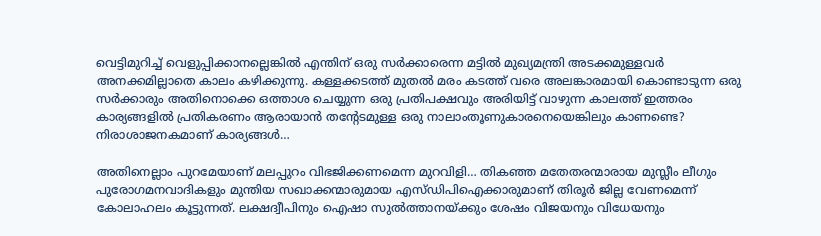വെട്ടിമുറിച്ച് വെളുപ്പിക്കാനല്ലെങ്കില്‍ എന്തിന് ഒരു സര്‍ക്കാരെന്ന മട്ടില്‍ മുഖ്യമന്ത്രി അടക്കമുള്ളവര്‍ അനക്കമില്ലാതെ കാലം കഴിക്കുന്നു. കള്ളക്കടത്ത് മുതല്‍ മരം കടത്ത് വരെ അലങ്കാരമായി കൊണ്ടാടുന്ന ഒരു സര്‍ക്കാരും അതിനൊക്കെ ഒത്താശ ചെയ്യുന്ന ഒരു പ്രതിപക്ഷവും അരിയിട്ട് വാഴുന്ന കാലത്ത് ഇത്തരം കാര്യങ്ങളില്‍ പ്രതികരണം ആരായാന്‍ തന്റേടമുള്ള ഒരു നാലാംതൂണുകാരനെയെങ്കിലും കാണണ്ടെ? നിരാശാജനകമാണ് കാര്യങ്ങള്‍…

അതിനെല്ലാം പുറമേയാണ് മലപ്പുറം വിഭജിക്കണമെന്ന മുറവിളി… തികഞ്ഞ മതേതരന്മാരായ മുസ്ലീം ലീഗും പുരോഗമനവാദികളും മുന്തിയ സഖാക്കന്മാരുമായ എസ്ഡിപിഐക്കാരുമാണ് തിരൂര്‍ ജില്ല വേണമെന്ന് കോലാഹലം കൂട്ടുന്നത്. ലക്ഷദ്വീപിനും ഐഷാ സുല്‍ത്താനയ്‌ക്കും ശേഷം വിജയനും വിധേയനും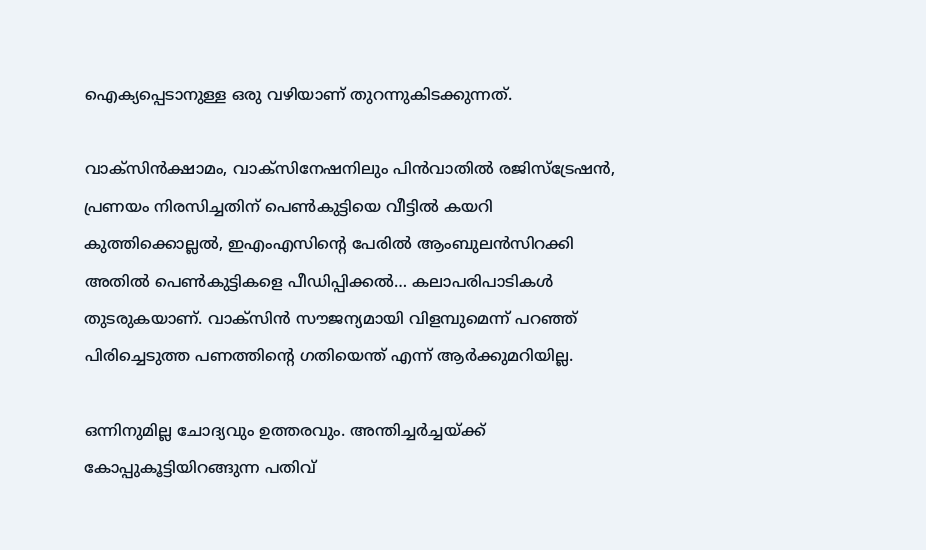ഐക്യപ്പെടാനുള്ള ഒരു വഴിയാണ് തുറന്നുകിടക്കുന്നത്.

വാക്‌സിന്‍ക്ഷാമം, വാക്‌സിനേഷനിലും പിന്‍വാതില്‍ രജിസ്‌ട്രേഷന്‍, പ്രണയം നിരസിച്ചതിന് പെണ്‍കുട്ടിയെ വീട്ടില്‍ കയറി കുത്തിക്കൊല്ലല്‍, ഇഎംഎസിന്റെ പേരില്‍ ആംബുലന്‍സിറക്കി അതില്‍ പെണ്‍കുട്ടികളെ പീഡിപ്പിക്കല്‍… കലാപരിപാടികള്‍ തുടരുകയാണ്. വാക്‌സിന്‍ സൗജന്യമായി വിളമ്പുമെന്ന് പറഞ്ഞ് പിരിച്ചെടുത്ത പണത്തിന്റെ ഗതിയെന്ത് എന്ന് ആര്‍ക്കുമറിയില്ല.

ഒന്നിനുമില്ല ചോദ്യവും ഉത്തരവും. അന്തിച്ചര്‍ച്ചയ്‌ക്ക് കോപ്പുകൂട്ടിയിറങ്ങുന്ന പതിവ്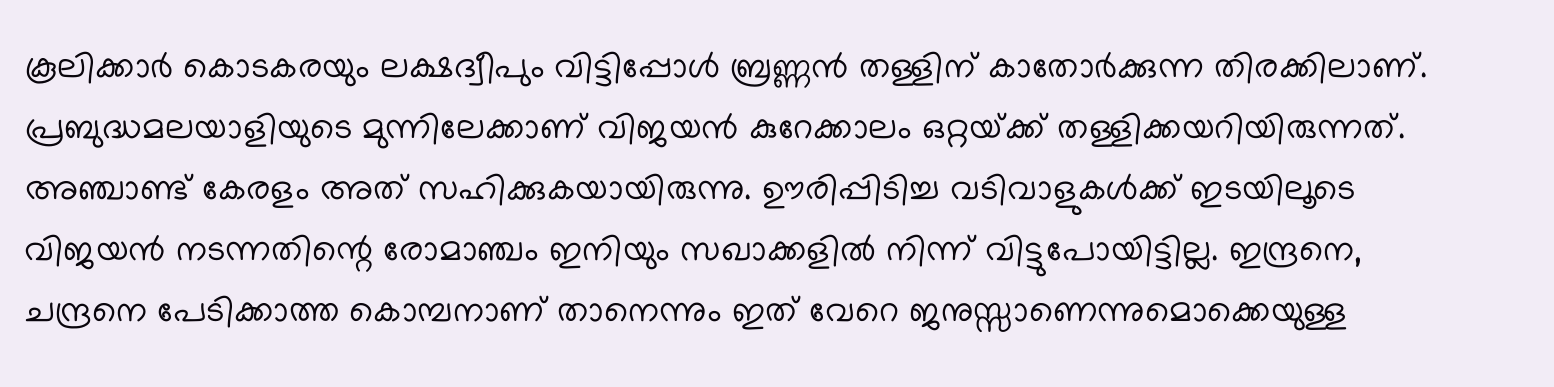കൂലിക്കാര്‍ കൊടകരയും ലക്ഷദ്വീപും വിട്ടിപ്പോള്‍ ബ്രണ്ണന്‍ തള്ളിന് കാതോര്‍ക്കുന്ന തിരക്കിലാണ്. പ്രബുദ്ധമലയാളിയുടെ മുന്നിലേക്കാണ് വിജയന്‍ കുറേക്കാലം ഒറ്റയ്‌ക്ക് തള്ളിക്കയറിയിരുന്നത്. അഞ്ചാണ്ട് കേരളം അത് സഹിക്കുകയായിരുന്നു. ഊരിപ്പിടിച്ച വടിവാളുകള്‍ക്ക് ഇടയിലൂടെ വിജയന്‍ നടന്നതിന്റെ രോമാഞ്ചം ഇനിയും സഖാക്കളില്‍ നിന്ന് വിട്ടുപോയിട്ടില്ല. ഇന്ദ്രനെ, ചന്ദ്രനെ പേടിക്കാത്ത കൊമ്പനാണ് താനെന്നും ഇത് വേറെ ജനുസ്സാണെന്നുമൊക്കെയുള്ള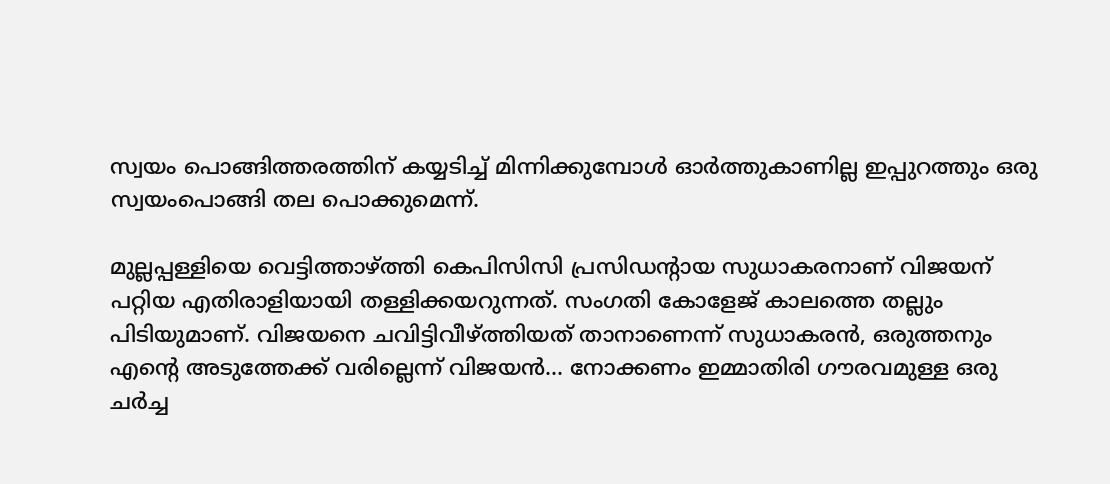സ്വയം പൊങ്ങിത്തരത്തിന് കയ്യടിച്ച് മിന്നിക്കുമ്പോള്‍ ഓര്‍ത്തുകാണില്ല ഇപ്പുറത്തും ഒരു സ്വയംപൊങ്ങി തല പൊക്കുമെന്ന്.

മുല്ലപ്പള്ളിയെ വെട്ടിത്താഴ്‌ത്തി കെപിസിസി പ്രസിഡന്റായ സുധാകരനാണ് വിജയന് പറ്റിയ എതിരാളിയായി തള്ളിക്കയറുന്നത്. സംഗതി കോളേജ് കാലത്തെ തല്ലും പിടിയുമാണ്. വിജയനെ ചവിട്ടിവീഴ്‌ത്തിയത് താനാണെന്ന് സുധാകരന്‍, ഒരുത്തനും എന്റെ അടുത്തേക്ക് വരില്ലെന്ന് വിജയന്‍… നോക്കണം ഇമ്മാതിരി ഗൗരവമുള്ള ഒരു ചര്‍ച്ച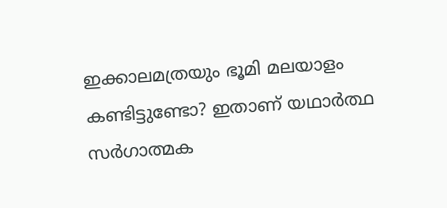ഇക്കാലമത്രയും ഭൂമി മലയാളം കണ്ടിട്ടുണ്ടോ? ഇതാണ് യഥാര്‍ത്ഥ സര്‍ഗാത്മക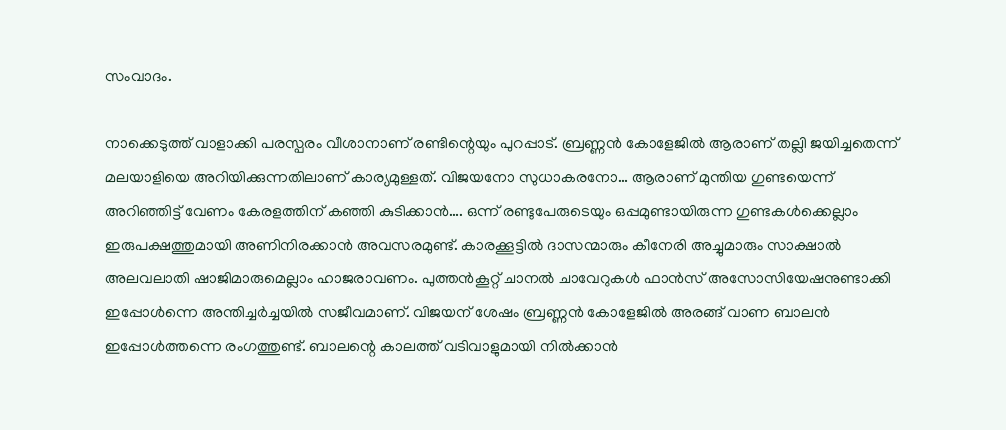സംവാദം.

നാക്കെടുത്ത് വാളാക്കി പരസ്പരം വീശാനാണ് രണ്ടിന്റെയും പുറപ്പാട്. ബ്രണ്ണന്‍ കോളേജില്‍ ആരാണ് തല്ലി ജയിച്ചതെന്ന് മലയാളിയെ അറിയിക്കുന്നതിലാണ് കാര്യമുള്ളത്. വിജയനോ സുധാകരനോ… ആരാണ് മുന്തിയ ഗുണ്ടയെന്ന് അറിഞ്ഞിട്ട് വേണം കേരളത്തിന് കഞ്ഞി കുടിക്കാന്‍…. ഒന്ന് രണ്ടുപേരുടെയും ഒപ്പമുണ്ടായിരുന്ന ഗുണ്ടകള്‍ക്കെല്ലാം ഇരുപക്ഷത്തുമായി അണിനിരക്കാന്‍ അവസരമുണ്ട്. കാരക്കൂട്ടില്‍ ദാസന്മാരും കീനേരി അച്ചുമാരും സാക്ഷാല്‍ അലവലാതി ഷാജിമാരുമെല്ലാം ഹാജരാവണം. പുത്തന്‍കൂറ്റ് ചാനല്‍ ചാവേറുകള്‍ ഫാന്‍സ് അസോസിയേഷനുണ്ടാക്കി ഇപ്പോള്‍ന്നെ അന്തിച്ചര്‍ച്ചയില്‍ സജീവമാണ്. വിജയന് ശേഷം ബ്രണ്ണന്‍ കോളേജില്‍ അരങ്ങ് വാണ ബാലന്‍ ഇപ്പോള്‍ത്തന്നെ രംഗത്തുണ്ട്. ബാലന്റെ കാലത്ത് വടിവാളുമായി നില്‍ക്കാന്‍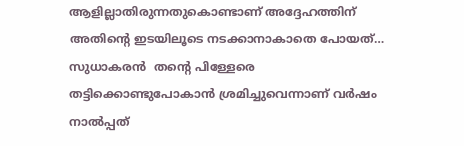ആളില്ലാതിരുന്നതുകൊണ്ടാണ് അദ്ദേഹത്തിന് അതിന്റെ ഇടയിലൂടെ നടക്കാനാകാതെ പോയത്… സുധാകരന്‍  തന്റെ പിള്ളേരെ തട്ടിക്കൊണ്ടുപോകാന്‍ ശ്രമിച്ചുവെന്നാണ് വര്‍ഷം നാല്‍പ്പത്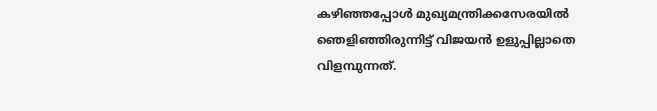കഴിഞ്ഞപ്പോള്‍ മുഖ്യമന്ത്രിക്കസേരയില്‍ ഞെളിഞ്ഞിരുന്നിട്ട് വിജയന്‍ ഉളുപ്പില്ലാതെ വിളമ്പുന്നത്.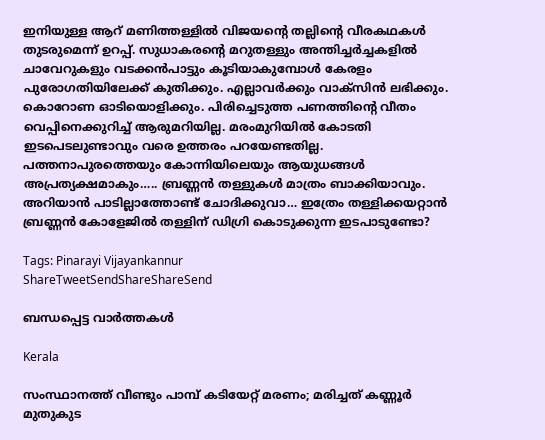ഇനിയുള്ള ആറ് മണിത്തള്ളില്‍ വിജയന്റെ തല്ലിന്റെ വീരകഥകള്‍ തുടരുമെന്ന് ഉറപ്പ്. സുധാകരന്റെ മറുതള്ളും അന്തിച്ചര്‍ച്ചകളില്‍ ചാവേറുകളും വടക്കന്‍പാട്ടും കൂടിയാകുമ്പോള്‍ കേരളം പുരോഗതിയിലേക്ക് കുതിക്കും. എല്ലാവര്‍ക്കും വാക്‌സിന്‍ ലഭിക്കും. കൊറോണ ഓടിയൊളിക്കും. പിരിച്ചെടുത്ത പണത്തിന്റെ വീതം വെപ്പിനെക്കുറിച്ച് ആരുമറിയില്ല. മരംമുറിയില്‍ കോടതി ഇടപെടലുണ്ടാവും വരെ ഉത്തരം പറയേണ്ടതില്ല. പത്തനാപുരത്തെയും കോന്നിയിലെയും ആയുധങ്ങള്‍ അപ്രത്യക്ഷമാകും….. ബ്രണ്ണന്‍ തള്ളുകള്‍ മാത്രം ബാക്കിയാവും. അറിയാന്‍ പാടില്ലാത്തോണ്ട് ചോദിക്കുവാ… ഇത്രേം തള്ളിക്കയറ്റാന്‍ ബ്രണ്ണന്‍ കോളേജില്‍ തള്ളിന് ഡിഗ്രി കൊടുക്കുന്ന ഇടപാടുണ്ടോ?

Tags: Pinarayi Vijayankannur
ShareTweetSendShareShareSend

ബന്ധപ്പെട്ട വാര്‍ത്തകള്‍

Kerala

സംസ്ഥാനത്ത് വീണ്ടും പാമ്പ് കടിയേറ്റ് മരണം; മരിച്ചത് കണ്ണൂര്‍ മുതുകുട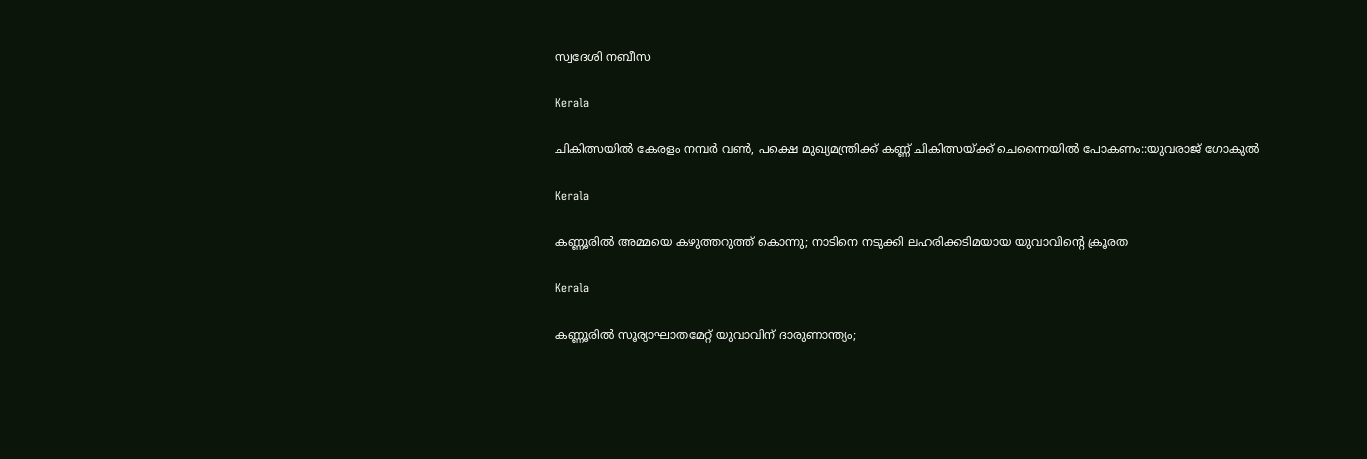സ്വദേശി നബീസ

Kerala

ചികിത്സയില്‍ കേരളം നമ്പര്‍ വണ്‍, പക്ഷെ മുഖ്യമന്ത്രിക്ക് കണ്ണ് ചികിത്സയ്‌ക്ക് ചെന്നൈയില്‍ പോകണം::യുവരാജ് ഗോകുല്‍

Kerala

കണ്ണൂരിൽ അമ്മയെ കഴുത്തറുത്ത്‌ കൊന്നു; നാടിനെ നടുക്കി ലഹരിക്കടിമയായ യുവാവിന്റെ ക്രൂരത

Kerala

കണ്ണൂരിൽ സൂര്യാഘാതമേറ്റ് യുവാവിന് ദാരുണാന്ത്യം;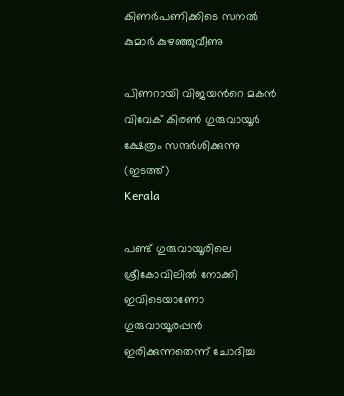കിണർപണിക്കിടെ സനൽ കുമാർ കുഴഞ്ഞുവീണു

പിണറായി വിജയന്‍റെ മകന്‍ വിവേക് കിരണ്‍ ഗുരുവായൂര്‍ ക്ഷേത്രം സന്ദര്‍ശിക്കുന്നു (ഇടത്ത്)
Kerala

പണ്ട് ഗുരുവായൂരിലെ ശ്രീകോവിലില്‍ നോക്കി ഇവിടെയാണോ ഗുരുവായൂരപ്പന്‍ ഇരിക്കുന്നതെന്ന് ചോദിച്ച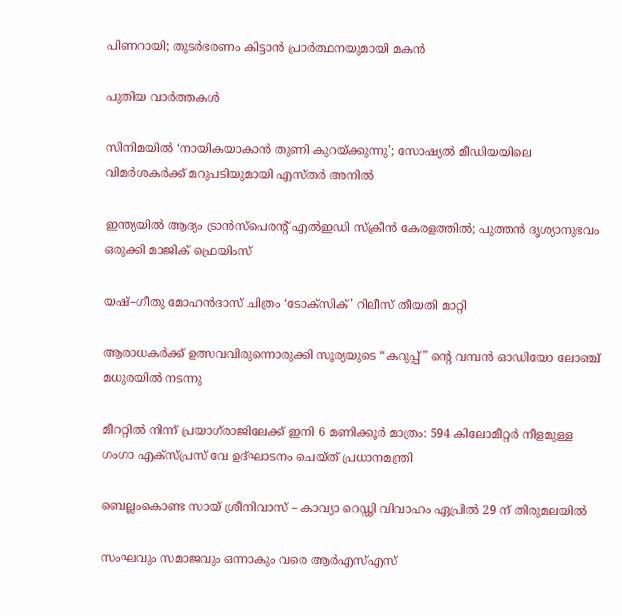പിണറായി; തുടര്‍ഭരണം കിട്ടാന്‍ പ്രാര്‍ത്ഥനയുമായി മകന്‍

പുതിയ വാര്‍ത്തകള്‍

സിനിമയിൽ ‘നായികയാകാൻ തുണി കുറയ്‌ക്കുന്നു’; സോഷ്യൽ മീഡിയയിലെ വിമർശകർക്ക് മറുപടിയുമായി എസ്തർ അനിൽ

ഇന്ത്യയിൽ ആദ്യം ട്രാൻസ്പെരന്റ് എൽഇഡി സ്ക്രീൻ കേരളത്തിൽ; പുത്തൻ ദൃശ്യാനുഭവം ഒരുക്കി മാജിക് ഫ്രെയിംസ്

യഷ്–ഗീതു മോഹൻദാസ് ചിത്രം ‘ടോക്സിക്’ റിലീസ് തീയതി മാറ്റി

ആരാധകർക്ക് ഉത്സവവിരുന്നൊരുക്കി സൂര്യയുടെ “കറുപ്പ്‌” ന്റെ വമ്പൻ ഓഡിയോ ലോഞ്ച് മധുരയിൽ നടന്നു

മീററ്റിൽ നിന്ന് പ്രയാഗ്‌രാജിലേക്ക് ഇനി 6 മണിക്കൂർ മാത്രം: 594 കിലോമീറ്റർ നീളമുള്ള ഗംഗാ എക്സ്പ്രസ് വേ ഉദ്ഘാടനം ചെയ്ത് പ്രധാനമന്ത്രി

ബെല്ലംകൊണ്ട സായ് ശ്രീനിവാസ് – കാവ്യാ റെഡ്ഢി വിവാഹം ഏപ്രിൽ 29 ന് തിരുമലയിൽ

സംഘവും സമാജവും ഒന്നാകും വരെ ആര്‍എസ്എസ്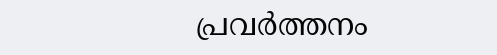പ്രവര്‍ത്തനം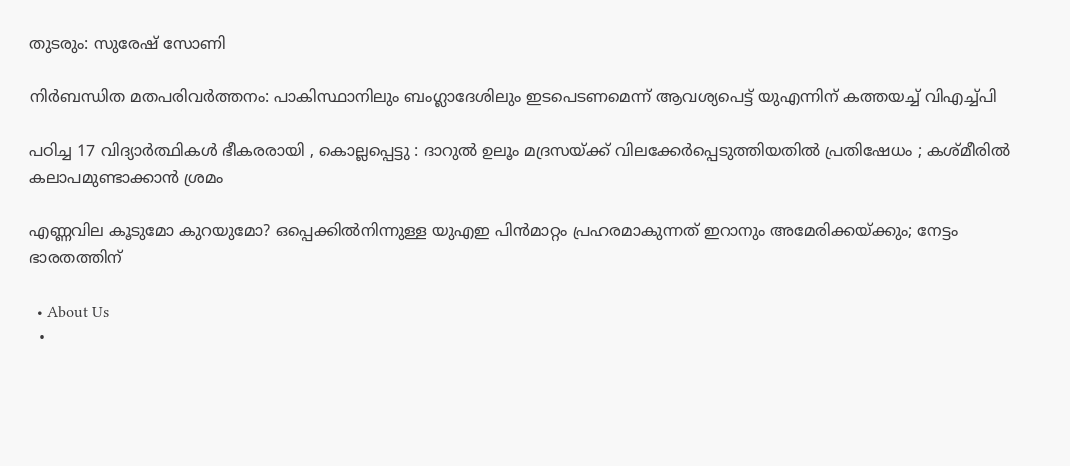തുടരും: സുരേഷ് സോണി

നിർബന്ധിത മതപരിവർത്തനം: പാകിസ്ഥാനിലും ബംഗ്ലാദേശിലും ഇടപെടണമെന്ന് ആവശ്യപെട്ട് യുഎന്നിന് കത്തയച്ച് വിഎച്ച്പി

പഠിച്ച 17 വിദ്യാർത്ഥികൾ ഭീകരരായി , കൊല്ലപ്പെട്ടു : ദാറുൽ ഉലൂം മദ്രസയ്‌ക്ക് വിലക്കേർപ്പെടുത്തിയതിൽ പ്രതിഷേധം ; കശ്മീരിൽ കലാപമുണ്ടാക്കാൻ ശ്രമം

എണ്ണവില കൂടുമോ കുറയുമോ? ഒപ്പെക്കിൽനിന്നുള്ള യുഎഇ പിൻമാറ്റം പ്രഹരമാകുന്നത് ഇറാനും അമേരിക്കയ്‌ക്കും; നേട്ടം ഭാരതത്തിന്

  • About Us
  •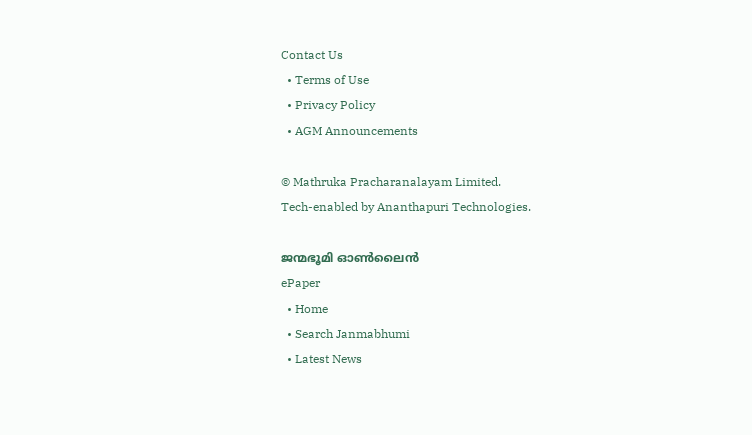Contact Us
  • Terms of Use
  • Privacy Policy
  • AGM Announcements

© Mathruka Pracharanalayam Limited.
Tech-enabled by Ananthapuri Technologies.

ജന്മഭൂമി ഓണ്‍ലൈന്‍
ePaper
  • Home
  • Search Janmabhumi
  • Latest News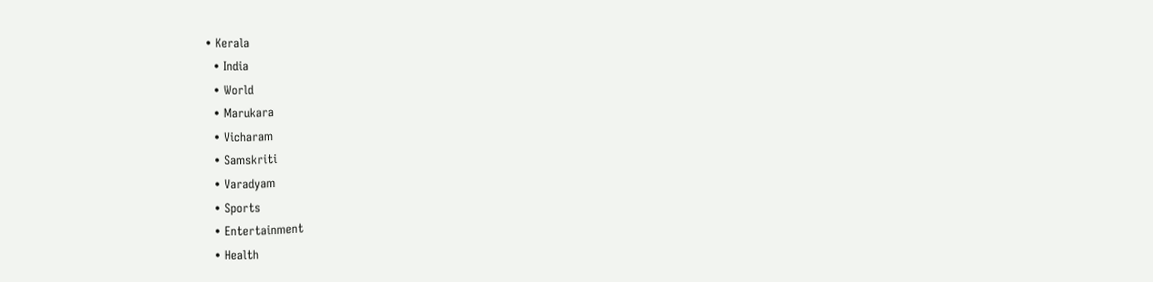• Kerala
  • India
  • World
  • Marukara
  • Vicharam
  • Samskriti
  • Varadyam
  • Sports
  • Entertainment
  • Health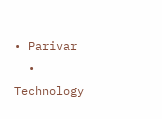• Parivar
  • Technology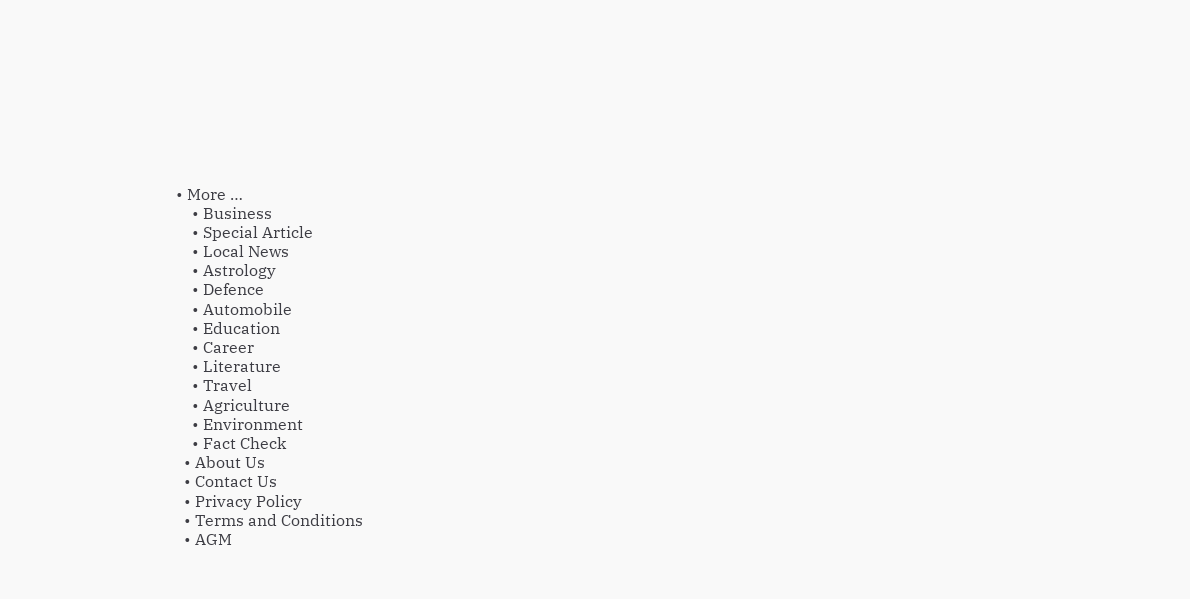• More …
    • Business
    • Special Article
    • Local News
    • Astrology
    • Defence
    • Automobile
    • Education
    • Career
    • Literature
    • Travel
    • Agriculture
    • Environment
    • Fact Check
  • About Us
  • Contact Us
  • Privacy Policy
  • Terms and Conditions
  • AGM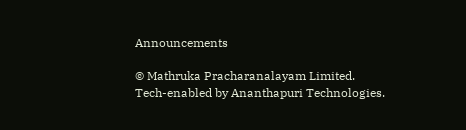Announcements

© Mathruka Pracharanalayam Limited.
Tech-enabled by Ananthapuri Technologies.